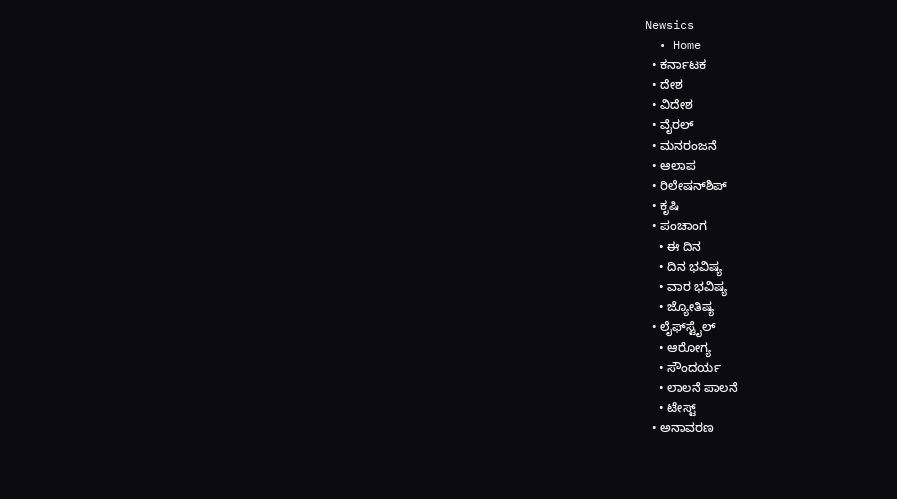Newsics
  • Home
  • ಕರ್ನಾಟಕ
  • ದೇಶ
  • ವಿದೇಶ
  • ವೈರಲ್
  • ಮನರಂಜನೆ
  • ಆಲಾಪ
  • ರಿಲೇಷನ್‌ಶಿಪ್
  • ಕೃಷಿ
  • ಪಂಚಾಂಗ
    • ಈ ದಿನ
    • ದಿನ ಭವಿಷ್ಯ
    • ವಾರ ಭವಿಷ್ಯ
    • ಜ್ಯೋತಿಷ್ಯ
  • ಲೈಫ್‌ಸ್ಟೈಲ್
    • ಆರೋಗ್ಯ
    • ಸೌಂದರ್ಯ
    • ಲಾಲನೆ ಪಾಲನೆ
    • ಟೇಸ್ಟ್
  • ಅನಾವರಣ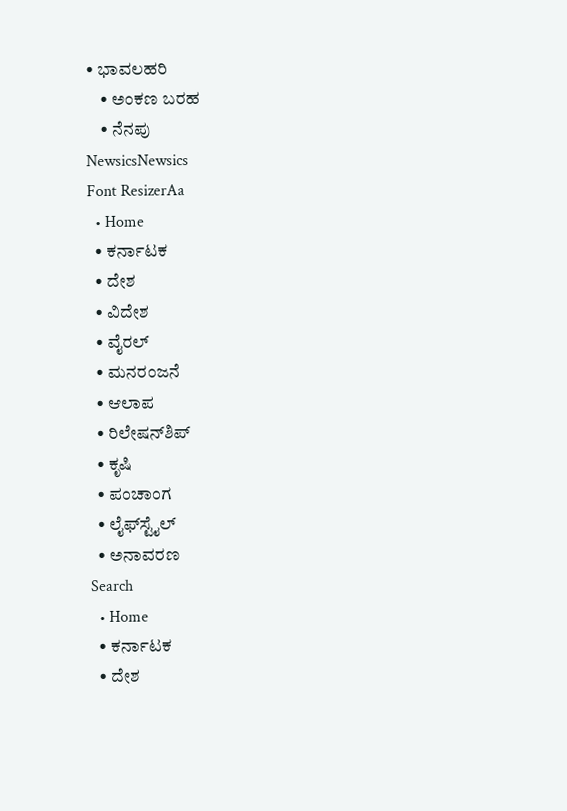• ಭಾವಲಹರಿ
    • ಅಂಕಣ ಬರಹ
    • ನೆನಪು
NewsicsNewsics
Font ResizerAa
  • Home
  • ಕರ್ನಾಟಕ
  • ದೇಶ
  • ವಿದೇಶ
  • ವೈರಲ್
  • ಮನರಂಜನೆ
  • ಆಲಾಪ
  • ರಿಲೇಷನ್‌ಶಿಪ್
  • ಕೃಷಿ
  • ಪಂಚಾಂಗ
  • ಲೈಫ್‌ಸ್ಟೈಲ್
  • ಅನಾವರಣ
Search
  • Home
  • ಕರ್ನಾಟಕ
  • ದೇಶ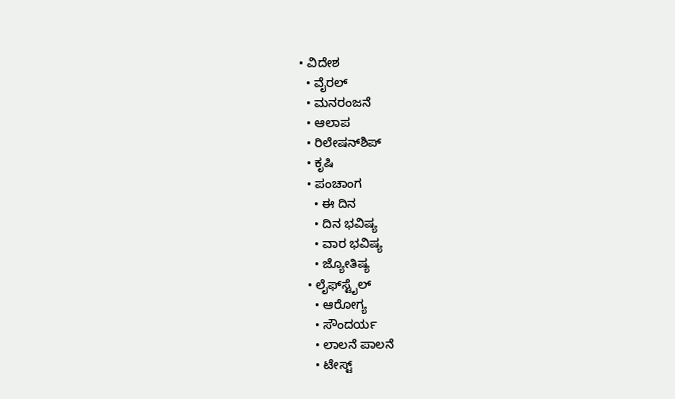• ವಿದೇಶ
  • ವೈರಲ್
  • ಮನರಂಜನೆ
  • ಆಲಾಪ
  • ರಿಲೇಷನ್‌ಶಿಪ್
  • ಕೃಷಿ
  • ಪಂಚಾಂಗ
    • ಈ ದಿನ
    • ದಿನ ಭವಿಷ್ಯ
    • ವಾರ ಭವಿಷ್ಯ
    • ಜ್ಯೋತಿಷ್ಯ
  • ಲೈಫ್‌ಸ್ಟೈಲ್
    • ಆರೋಗ್ಯ
    • ಸೌಂದರ್ಯ
    • ಲಾಲನೆ ಪಾಲನೆ
    • ಟೇಸ್ಟ್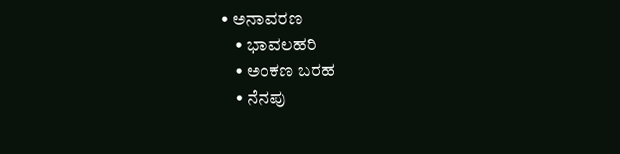• ಅನಾವರಣ
    • ಭಾವಲಹರಿ
    • ಅಂಕಣ ಬರಹ
    • ನೆನಪು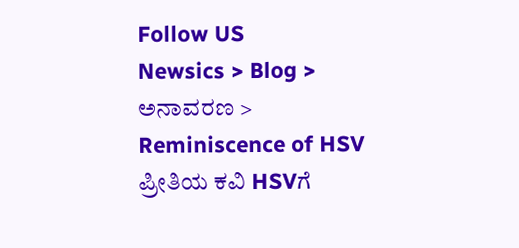Follow US
Newsics > Blog > ಅನಾವರಣ > Reminiscence of HSV ಪ್ರೀತಿಯ ಕವಿ HSVಗೆ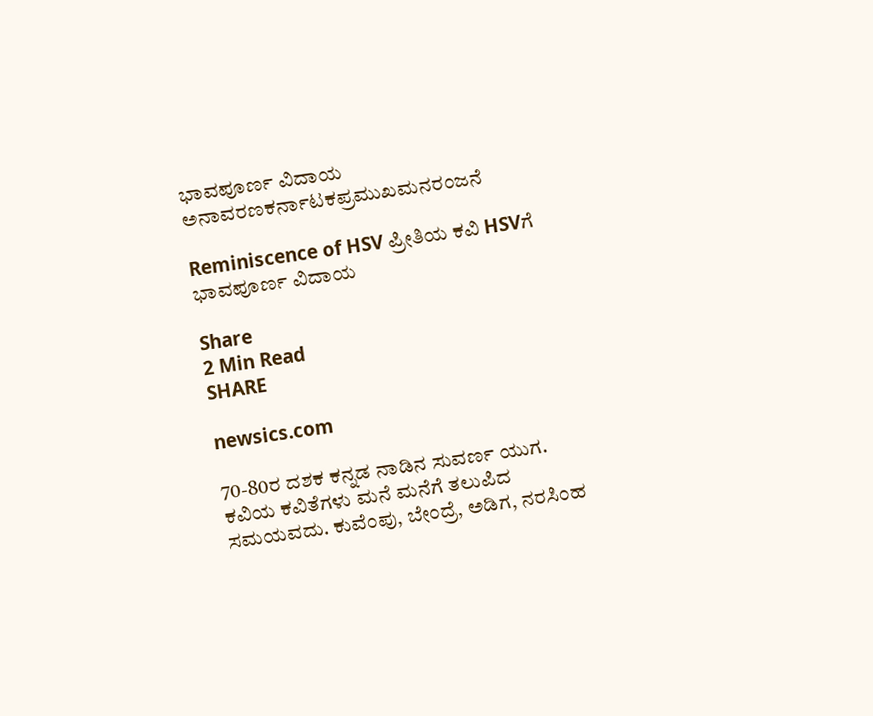ಭಾವಪೂರ್ಣ ವಿದಾಯ
ಅನಾವರಣಕರ್ನಾಟಕಪ್ರಮುಖಮನರಂಜನೆ

Reminiscence of HSV ಪ್ರೀತಿಯ ಕವಿ HSVಗೆ ಭಾವಪೂರ್ಣ ವಿದಾಯ

Share
2 Min Read
SHARE

newsics.com

70-80ರ ದಶಕ ಕನ್ನಡ ನಾಡಿನ ಸುವರ್ಣ ಯುಗ. ಕವಿಯ ಕವಿತೆಗಳು ಮನೆ ಮನೆಗೆ ತಲುಪಿದ ಸಮಯವದು. ಕುವೆಂಪು, ಬೇಂದ್ರೆ, ಅಡಿಗ, ನರಸಿಂಹ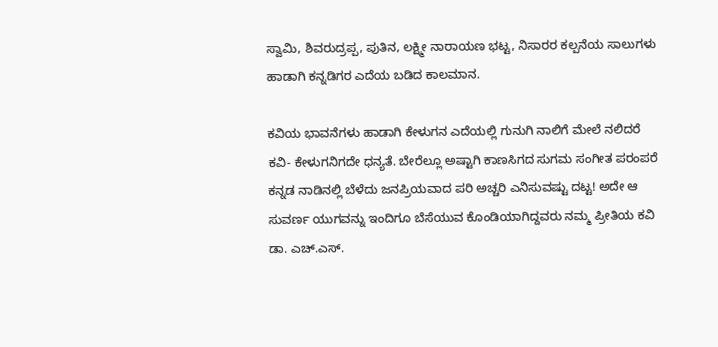ಸ್ವಾಮಿ, ಶಿವರುದ್ರಪ್ಪ, ಪುತಿನ, ಲಕ್ಷ್ಮೀ ನಾರಾಯಣ ಭಟ್ಟ, ನಿಸಾರರ ಕಲ್ಪನೆಯ ಸಾಲುಗಳು ಹಾಡಾಗಿ ಕನ್ನಡಿಗರ ಎದೆಯ ಬಡಿದ ಕಾಲಮಾನ.

ಕವಿಯ ಭಾವನೆಗಳು ಹಾಡಾಗಿ ಕೇಳುಗನ ಎದೆಯಲ್ಲಿ ಗುನುಗಿ ನಾಲಿಗೆ ಮೇಲೆ ನಲಿದರೆ ಕವಿ- ಕೇಳುಗನಿಗದೇ ಧನ್ಯತೆ. ಬೇರೆಲ್ಲೂ ಅಷ್ಟಾಗಿ ಕಾಣಸಿಗದ ಸುಗಮ ಸಂಗೀತ ಪರಂಪರೆ ಕನ್ನಡ ನಾಡಿನಲ್ಲಿ ಬೆಳೆದು ಜನಪ್ರಿಯವಾದ ಪರಿ ಅಚ್ಚರಿ ಎನಿಸುವಷ್ಟು ದಟ್ಟ! ಅದೇ ಆ ಸುವರ್ಣ ಯುಗವನ್ನು ಇಂದಿಗೂ ಬೆಸೆಯುವ ಕೊಂಡಿಯಾಗಿದ್ದವರು ನಮ್ಮ ಪ್ರೀತಿಯ ಕವಿ ಡಾ. ಎಚ್.ಎಸ್.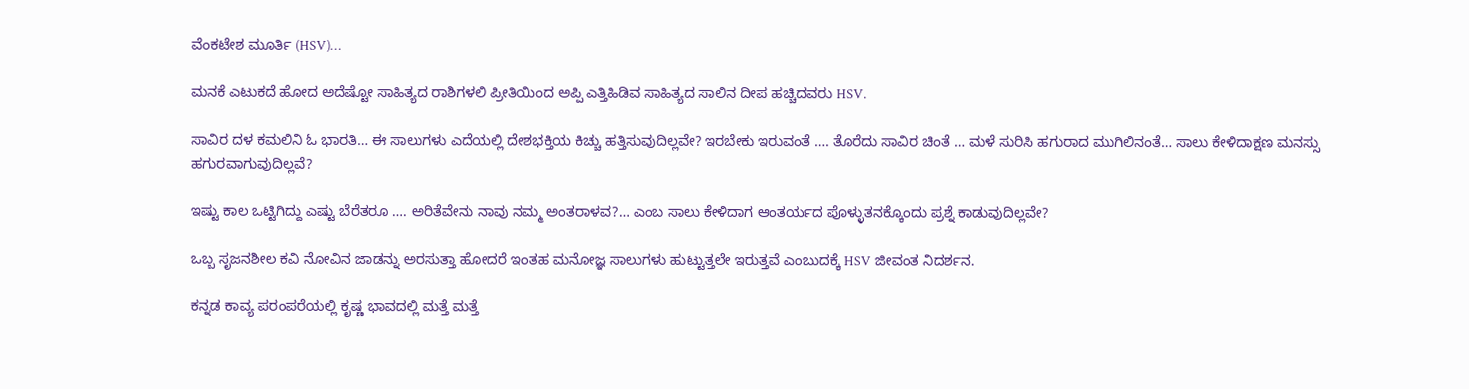ವೆಂಕಟೇಶ ಮೂರ್ತಿ (HSV)…

ಮನಕೆ ಎಟುಕದೆ ಹೋದ ಅದೆಷ್ಟೋ ಸಾಹಿತ್ಯದ ರಾಶಿಗಳಲಿ ಪ್ರೀತಿಯಿಂದ ಅಪ್ಪಿ ಎತ್ತಿಹಿಡಿವ ಸಾಹಿತ್ಯದ ಸಾಲಿನ ದೀಪ ಹಚ್ಚಿದವರು HSV.

ಸಾವಿರ ದಳ ಕಮಲಿನಿ ಓ ಭಾರತಿ… ಈ ಸಾಲುಗಳು ಎದೆಯಲ್ಲಿ ದೇಶಭಕ್ತಿಯ ಕಿಚ್ಚು ಹತ್ತಿಸುವುದಿಲ್ಲವೇ? ಇರಬೇಕು ಇರುವಂತೆ …. ತೊರೆದು ಸಾವಿರ ಚಿಂತೆ … ಮಳೆ ಸುರಿಸಿ ಹಗುರಾದ ಮುಗಿಲಿನಂತೆ… ಸಾಲು ಕೇಳಿದಾಕ್ಷಣ ಮನಸ್ಸು ಹಗುರವಾಗುವುದಿಲ್ಲವೆ?

ಇಷ್ಟು ಕಾಲ ಒಟ್ಟಿಗಿದ್ದು ಎಷ್ಟು ಬೆರೆತರೂ …. ಅರಿತೆವೇನು ನಾವು ನಮ್ಮ ಅಂತರಾಳವ?… ಎಂಬ ಸಾಲು ಕೇಳಿದಾಗ ಆಂತರ್ಯದ ಪೊಳ್ಳುತನಕ್ಕೊಂದು ಪ್ರಶ್ನೆ ಕಾಡುವುದಿಲ್ಲವೇ?

ಒಬ್ಬ ಸೃಜನಶೀಲ ಕವಿ ನೋವಿನ ಜಾಡನ್ನು ಅರಸುತ್ತಾ ಹೋದರೆ ಇಂತಹ ಮನೋಜ್ಞ ಸಾಲುಗಳು ಹುಟ್ಟುತ್ತಲೇ ಇರುತ್ತವೆ ಎಂಬುದಕ್ಕೆ HSV ಜೀವಂತ ನಿದರ್ಶನ.

ಕನ್ನಡ ಕಾವ್ಯ ಪರಂಪರೆಯಲ್ಲಿ ಕೃಷ್ಣ ಭಾವದಲ್ಲಿ ಮತ್ತೆ ಮತ್ತೆ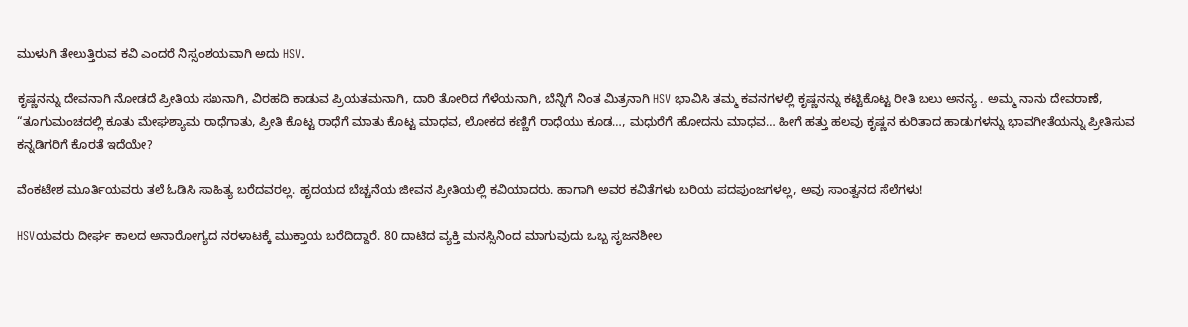ಮುಳುಗಿ ತೇಲುತ್ತಿರುವ ಕವಿ ಎಂದರೆ ನಿಸ್ಸಂಶಯವಾಗಿ ಅದು HSV.

ಕೃಷ್ಣನನ್ನು ದೇವನಾಗಿ ನೋಡದೆ ಪ್ರೀತಿಯ ಸಖನಾಗಿ, ವಿರಹದಿ ಕಾಡುವ ಪ್ರಿಯತಮನಾಗಿ, ದಾರಿ ತೋರಿದ ಗೆಳೆಯನಾಗಿ, ಬೆನ್ನಿಗೆ ನಿಂತ ಮಿತ್ರನಾಗಿ HSV ಭಾವಿಸಿ ತಮ್ಮ ಕವನಗಳಲ್ಲಿ ಕೃಷ್ಣನನ್ನು ಕಟ್ಟಿಕೊಟ್ಟ ರೀತಿ ಬಲು ಅನನ್ಯ . ಅಮ್ಮ ನಾನು ದೇವರಾಣೆ, “ತೂಗುಮಂಚದಲ್ಲಿ ಕೂತು ಮೇಘಶ್ಯಾಮ ರಾಧೆಗಾತು, ಪ್ರೀತಿ ಕೊಟ್ಟ ರಾಧೆಗೆ ಮಾತು ಕೊಟ್ಟ ಮಾಧವ, ಲೋಕದ ಕಣ್ಣಿಗೆ ರಾಧೆಯು ಕೂಡ…, ಮಧುರೆಗೆ ಹೋದನು ಮಾಧವ… ಹೀಗೆ ಹತ್ತು ಹಲವು ಕೃಷ್ಣನ ಕುರಿತಾದ ಹಾಡುಗಳನ್ನು ಭಾವಗೀತೆಯನ್ನು ಪ್ರೀತಿಸುವ ಕನ್ನಡಿಗರಿಗೆ ಕೊರತೆ ಇದೆಯೇ?

ವೆಂಕಟೇಶ ಮೂರ್ತಿಯವರು ತಲೆ ಓಡಿಸಿ ಸಾಹಿತ್ಯ ಬರೆದವರಲ್ಲ. ಹೃದಯದ ಬೆಚ್ಚನೆಯ ಜೀವನ ಪ್ರೀತಿಯಲ್ಲಿ ಕವಿಯಾದರು. ಹಾಗಾಗಿ ಅವರ ಕವಿತೆಗಳು ಬರಿಯ ಪದಪುಂಜಗಳಲ್ಲ, ಅವು ಸಾಂತ್ವನದ ಸೆಲೆಗಳು!

HSVಯವರು ದೀರ್ಘ ಕಾಲದ ಅನಾರೋಗ್ಯದ ನರಳಾಟಕ್ಕೆ ಮುಕ್ತಾಯ ಬರೆದಿದ್ದಾರೆ. 80 ದಾಟಿದ ವ್ಯಕ್ತಿ ಮನಸ್ಸಿನಿಂದ ಮಾಗುವುದು ಒಬ್ಬ ಸೃಜನಶೀಲ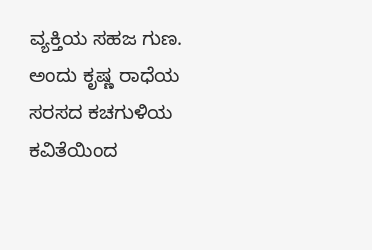ವ್ಯಕ್ತಿಯ ಸಹಜ ಗುಣ. ಅಂದು ಕೃಷ್ಣ ರಾಧೆಯ ಸರಸದ ಕಚಗುಳಿಯ ಕವಿತೆಯಿಂದ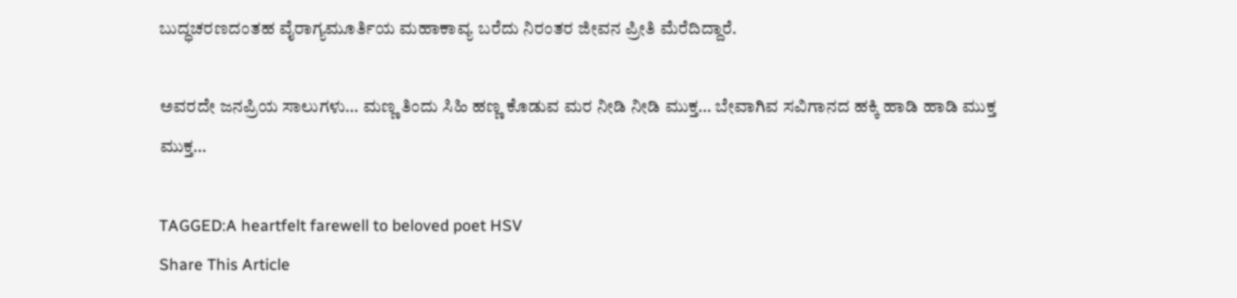ಬುದ್ಧಚರಣದಂತಹ ವೈರಾಗ್ಯಮೂರ್ತಿಯ ಮಹಾಕಾವ್ಯ ಬರೆದು ನಿರಂತರ ಜೀವನ ಪ್ರೀತಿ ಮೆರೆದಿದ್ದಾರೆ.

ಅವರದೇ ಜನಪ್ರಿಯ ಸಾಲುಗಳು… ಮಣ್ಣ ತಿಂದು ಸಿಹಿ ಹಣ್ಣ ಕೊಡುವ ಮರ ನೀಡಿ ನೀಡಿ ಮುಕ್ತ… ಬೇವಾಗಿವ ಸವಿಗಾನದ ಹಕ್ಕಿ ಹಾಡಿ ಹಾಡಿ ಮುಕ್ತ ಮುಕ್ತ…

TAGGED:A heartfelt farewell to beloved poet HSV
Share This Article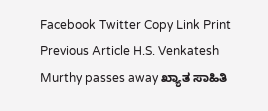Facebook Twitter Copy Link Print
Previous Article H.S. Venkatesh Murthy passes away ಖ್ಯಾತ ಸಾಹಿತಿ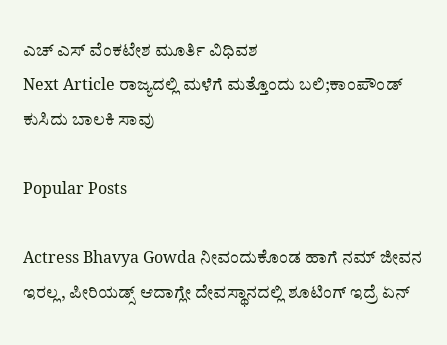ಎಚ್ ಎಸ್ ವೆಂಕಟೇಶ ಮೂರ್ತಿ ವಿಧಿವಶ
Next Article ರಾಜ್ಯದಲ್ಲಿ ಮಳೆಗೆ ಮತ್ತೊಂದು ಬಲಿ;ಕಾಂಪೌಂಡ್ ಕುಸಿದು ಬಾಲಕಿ ಸಾವು

Popular Posts

Actress Bhavya Gowda ನೀವಂದುಕೊಂಡ ಹಾಗೆ ನಮ್ ಜೀವನ ಇರಲ್ಲ, ಪೀರಿಯಡ್ಸ್‌ ಆದಾಗ್ಲೇ ದೇವಸ್ಥಾನದಲ್ಲಿ ಶೂಟಿಂಗ್‌ ಇದ್ರೆ ಏನ್‌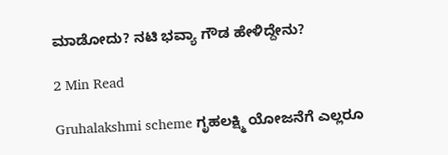ಮಾಡೋದು? ನಟಿ‌ ಭವ್ಯಾ ಗೌಡ ಹೇಳಿದ್ದೇನು?

2 Min Read

Gruhalakshmi scheme ಗೃಹಲಕ್ಷ್ಮಿ ಯೋಜನೆಗೆ ಎಲ್ಲರೂ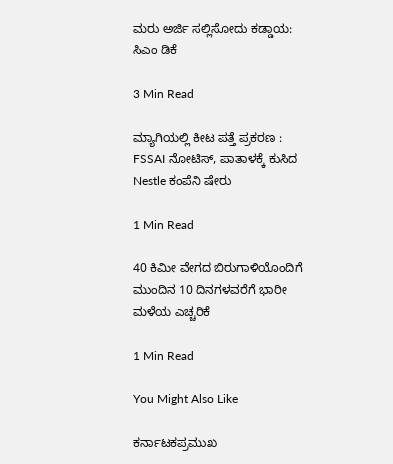ಮರು ಅರ್ಜಿ ಸಲ್ಲಿಸೋದು ಕಡ್ಡಾಯ: ಸಿಎಂ ಡಿಕೆ

3 Min Read

ಮ್ಯಾಗಿಯಲ್ಲಿ ಕೀಟ ಪತ್ತೆ ಪ್ರಕರಣ : FSSAI ನೋಟಿಸ್, ಪಾತಾಳಕ್ಕೆ ಕುಸಿದ Nestle ಕಂಪೆನಿ ಷೇರು

1 Min Read

40 ಕಿಮೀ ವೇಗದ ಬಿರುಗಾಳಿಯೊಂದಿಗೆ ಮುಂದಿನ 10 ದಿನಗಳವರೆಗೆ ಭಾರೀ ಮಳೆಯ ಎಚ್ಚರಿಕೆ

1 Min Read

You Might Also Like

ಕರ್ನಾಟಕಪ್ರಮುಖ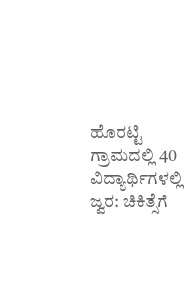ಹೊರಟ್ಟಿ ಗ್ರಾಮದಲ್ಲಿ 40 ವಿದ್ಯಾರ್ಥಿಗಳಲ್ಲಿ ಜ್ವರ: ಚಿಕಿತ್ಸೆಗೆ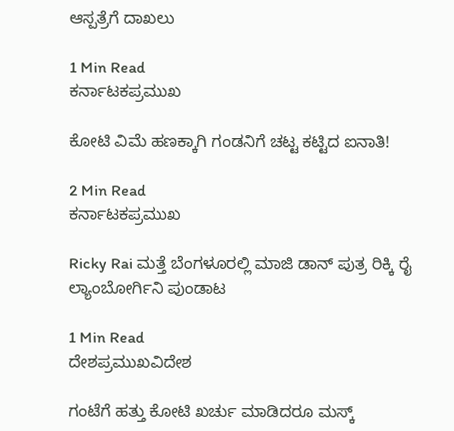ಆಸ್ಪತ್ರೆಗೆ ದಾಖಲು

1 Min Read
ಕರ್ನಾಟಕಪ್ರಮುಖ

ಕೋಟಿ ವಿಮೆ ಹಣಕ್ಕಾಗಿ ಗಂಡನಿಗೆ ಚಟ್ಟ ಕಟ್ಟಿದ ಐನಾತಿ!

2 Min Read
ಕರ್ನಾಟಕಪ್ರಮುಖ

Ricky Rai ಮತ್ತೆ ಬೆಂಗಳೂರಲ್ಲಿ ಮಾಜಿ ಡಾನ್ ಪುತ್ರ ರಿಕ್ಕಿ ರೈ ಲ್ಯಾಂಬೋರ್ಗಿನಿ ಪುಂಡಾಟ

1 Min Read
ದೇಶಪ್ರಮುಖವಿದೇಶ

ಗಂಟೆಗೆ ಹತ್ತು‌ ಕೋಟಿ‌ ಖರ್ಚು‌ ಮಾಡಿದರೂ ಮಸ್ಕ್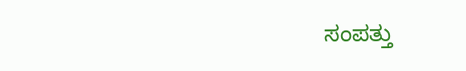ಸಂಪತ್ತು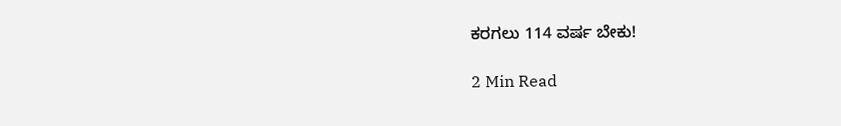ಕರಗಲು 114 ವರ್ಷ ಬೇಕು!

2 Min Read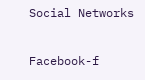Social Networks

Facebook-f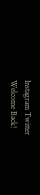Instagram Twitter
Welcome Back!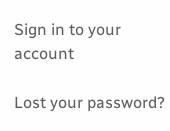Sign in to your account

Lost your password?